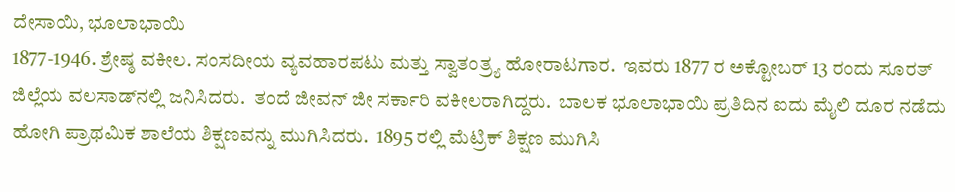ದೇಸಾಯಿ, ಭೂಲಾಭಾಯಿ
1877-1946. ಶ್ರೇಷ್ಠ ವಕೀಲ. ಸಂಸದೀಯ ವ್ಯವಹಾರಪಟು ಮತ್ತು ಸ್ವಾತಂತ್ರ್ಯ ಹೋರಾಟಗಾರ.  ಇವರು 1877 ರ ಅಕ್ಟೋಬರ್ 13 ರಂದು ಸೂರತ್ ಜಿಲ್ಲೆಯ ವಲಸಾಡ್‍ನಲ್ಲಿ ಜನಿಸಿದರು.  ತಂದೆ ಜೀವನ್ ಜೀ ಸರ್ಕಾರಿ ವಕೀಲರಾಗಿದ್ದರು.  ಬಾಲಕ ಭೂಲಾಭಾಯಿ ಪ್ರತಿದಿನ ಐದು ಮೈಲಿ ದೂರ ನಡೆದು ಹೋಗಿ ಪ್ರಾಥಮಿಕ ಶಾಲೆಯ ಶಿಕ್ಷಣವನ್ನು ಮುಗಿಸಿದರು.  1895 ರಲ್ಲಿ ಮೆಟ್ರಿಕ್ ಶಿಕ್ಷಣ ಮುಗಿಸಿ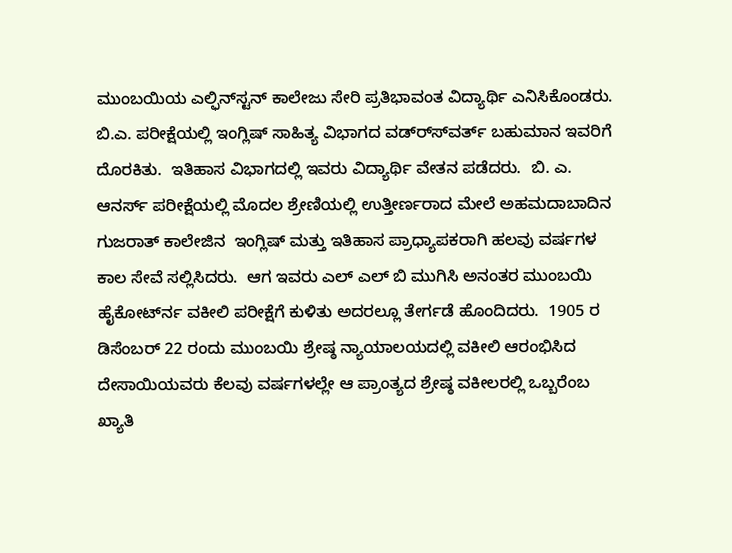ಮುಂಬಯಿಯ ಎಲ್ಫಿನ್‍ಸ್ಟನ್ ಕಾಲೇಜು ಸೇರಿ ಪ್ರತಿಭಾವಂತ ವಿದ್ಯಾರ್ಥಿ ಎನಿಸಿಕೊಂಡರು.  ಬಿ.ಎ. ಪರೀಕ್ಷೆಯಲ್ಲಿ ಇಂಗ್ಲಿಷ್ ಸಾಹಿತ್ಯ ವಿಭಾಗದ ವಡ್ರ್ಸ್‍ವರ್ತ್ ಬಹುಮಾನ ಇವರಿಗೆ ದೊರಕಿತು.  ಇತಿಹಾಸ ವಿಭಾಗದಲ್ಲಿ ಇವರು ವಿದ್ಯಾರ್ಥಿ ವೇತನ ಪಡೆದರು.  ಬಿ. ಎ. ಆನರ್ಸ್ ಪರೀಕ್ಷೆಯಲ್ಲಿ ಮೊದಲ ಶ್ರೇಣಿಯಲ್ಲಿ ಉತ್ತೀರ್ಣರಾದ ಮೇಲೆ ಅಹಮದಾಬಾದಿನ ಗುಜರಾತ್ ಕಾಲೇಜಿನ  ಇಂಗ್ಲಿಷ್ ಮತ್ತು ಇತಿಹಾಸ ಪ್ರಾಧ್ಯಾಪಕರಾಗಿ ಹಲವು ವರ್ಷಗಳ ಕಾಲ ಸೇವೆ ಸಲ್ಲಿಸಿದರು.  ಆಗ ಇವರು ಎಲ್ ಎಲ್ ಬಿ ಮುಗಿಸಿ ಅನಂತರ ಮುಂಬಯಿ ಹೈಕೋರ್ಟ್‍ನ ವಕೀಲಿ ಪರೀಕ್ಷೆಗೆ ಕುಳಿತು ಅದರಲ್ಲೂ ತೇರ್ಗಡೆ ಹೊಂದಿದರು.  1905 ರ ಡಿಸೆಂಬರ್ 22 ರಂದು ಮುಂಬಯಿ ಶ್ರೇಷ್ಠ ನ್ಯಾಯಾಲಯದಲ್ಲಿ ವಕೀಲಿ ಆರಂಭಿಸಿದ ದೇಸಾಯಿಯವರು ಕೆಲವು ವರ್ಷಗಳಲ್ಲೇ ಆ ಪ್ರಾಂತ್ಯದ ಶ್ರೇಷ್ಠ ವಕೀಲರಲ್ಲಿ ಒಬ್ಬರೆಂಬ ಖ್ಯಾತಿ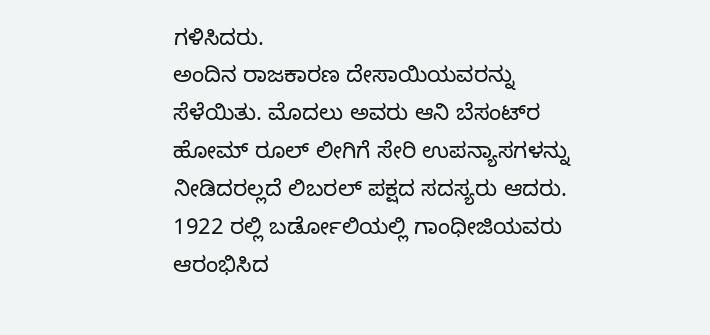ಗಳಿಸಿದರು.
ಅಂದಿನ ರಾಜಕಾರಣ ದೇಸಾಯಿಯವರನ್ನು ಸೆಳೆಯಿತು. ಮೊದಲು ಅವರು ಆನಿ ಬೆಸಂಟ್‍ರ ಹೋಮ್ ರೂಲ್ ಲೀಗಿಗೆ ಸೇರಿ ಉಪನ್ಯಾಸಗಳನ್ನು ನೀಡಿದರಲ್ಲದೆ ಲಿಬರಲ್ ಪಕ್ಷದ ಸದಸ್ಯರು ಆದರು.  1922 ರಲ್ಲಿ ಬರ್ಡೋಲಿಯಲ್ಲಿ ಗಾಂಧೀಜಿಯವರು ಆರಂಭಿಸಿದ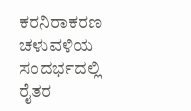ಕರನಿರಾಕರಣ ಚಳುವಳಿಯ ಸಂದರ್ಭದಲ್ಲಿ ರೈತರ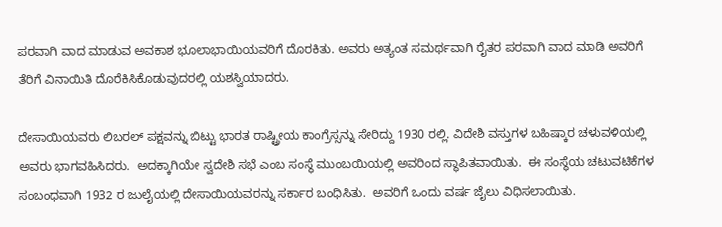ಪರವಾಗಿ ವಾದ ಮಾಡುವ ಅವಕಾಶ ಭೂಲಾಭಾಯಿಯವರಿಗೆ ದೊರಕಿತು. ಅವರು ಅತ್ಯಂತ ಸಮರ್ಥವಾಗಿ ರೈತರ ಪರವಾಗಿ ವಾದ ಮಾಡಿ ಅವರಿಗೆ ತೆರಿಗೆ ವಿನಾಯಿತಿ ದೊರೆಕಿಸಿಕೊಡುವುದರಲ್ಲಿ ಯಶಸ್ವಿಯಾದರು.

ದೇಸಾಯಿಯವರು ಲಿಬರಲ್ ಪಕ್ಷವನ್ನು ಬಿಟ್ಟು ಭಾರತ ರಾಷ್ಟ್ರೀಯ ಕಾಂಗ್ರೆಸ್ಸನ್ನು ಸೇರಿದ್ದು 1930 ರಲ್ಲಿ. ವಿದೇಶಿ ವಸ್ತುಗಳ ಬಹಿಷ್ಕಾರ ಚಳುವಳಿಯಲ್ಲಿ ಅವರು ಭಾಗವಹಿಸಿದರು.  ಅದಕ್ಕಾಗಿಯೇ ಸ್ವದೇಶಿ ಸಭೆ ಎಂಬ ಸಂಸ್ಥೆ ಮುಂಬಯಿಯಲ್ಲಿ ಅವರಿಂದ ಸ್ಥಾಪಿತವಾಯಿತು.  ಈ ಸಂಸ್ಥೆಯ ಚಟುವಟಿಕೆಗಳ ಸಂಬಂಧವಾಗಿ 1932 ರ ಜುಲೈಯಲ್ಲಿ ದೇಸಾಯಿಯವರನ್ನು ಸರ್ಕಾರ ಬಂಧಿಸಿತು.  ಅವರಿಗೆ ಒಂದು ವರ್ಷ ಜೈಲು ವಿಧಿಸಲಾಯಿತು.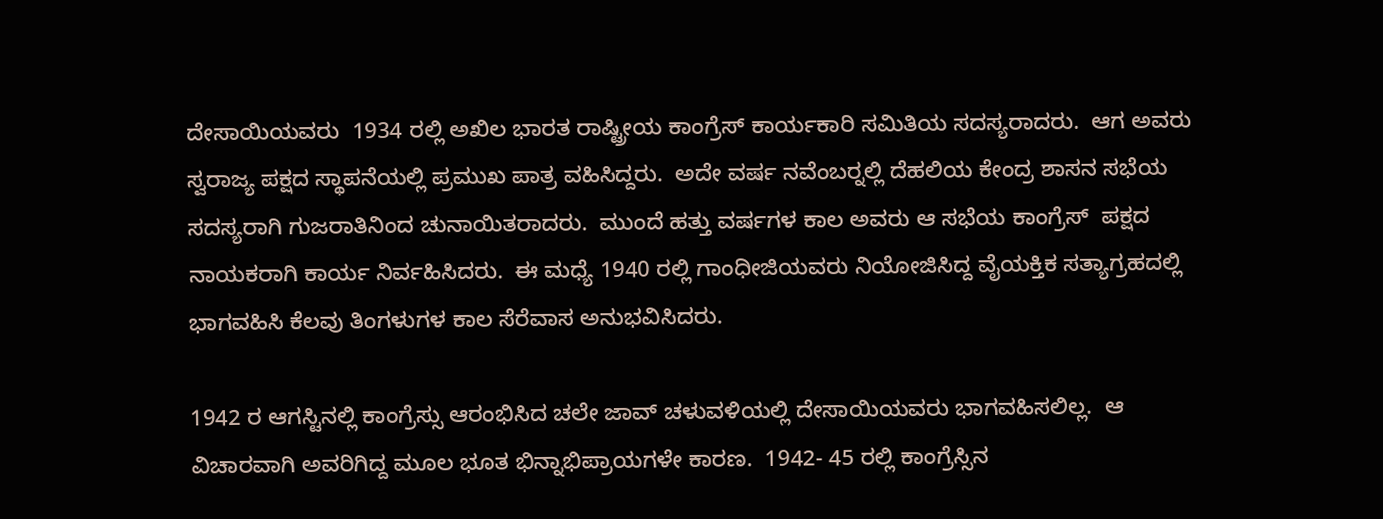ದೇಸಾಯಿಯವರು  1934 ರಲ್ಲಿ ಅಖಿಲ ಭಾರತ ರಾಷ್ಟ್ರೀಯ ಕಾಂಗ್ರೆಸ್ ಕಾರ್ಯಕಾರಿ ಸಮಿತಿಯ ಸದಸ್ಯರಾದರು.  ಆಗ ಅವರು ಸ್ವರಾಜ್ಯ ಪಕ್ಷದ ಸ್ಥಾಪನೆಯಲ್ಲಿ ಪ್ರಮುಖ ಪಾತ್ರ ವಹಿಸಿದ್ದರು.  ಅದೇ ವರ್ಷ ನವೆಂಬರ್‍ನಲ್ಲಿ ದೆಹಲಿಯ ಕೇಂದ್ರ ಶಾಸನ ಸಭೆಯ ಸದಸ್ಯರಾಗಿ ಗುಜರಾತಿನಿಂದ ಚುನಾಯಿತರಾದರು.  ಮುಂದೆ ಹತ್ತು ವರ್ಷಗಳ ಕಾಲ ಅವರು ಆ ಸಭೆಯ ಕಾಂಗ್ರೆಸ್  ಪಕ್ಷದ ನಾಯಕರಾಗಿ ಕಾರ್ಯ ನಿರ್ವಹಿಸಿದರು.  ಈ ಮಧ್ಯೆ 1940 ರಲ್ಲಿ ಗಾಂಧೀಜಿಯವರು ನಿಯೋಜಿಸಿದ್ದ ವೈಯಕ್ತಿಕ ಸತ್ಯಾಗ್ರಹದಲ್ಲಿ ಭಾಗವಹಿಸಿ ಕೆಲವು ತಿಂಗಳುಗಳ ಕಾಲ ಸೆರೆವಾಸ ಅನುಭವಿಸಿದರು.

1942 ರ ಆಗಸ್ಟಿನಲ್ಲಿ ಕಾಂಗ್ರೆಸ್ಸು ಆರಂಭಿಸಿದ ಚಲೇ ಜಾವ್ ಚಳುವಳಿಯಲ್ಲಿ ದೇಸಾಯಿಯವರು ಭಾಗವಹಿಸಲಿಲ್ಲ.  ಆ ವಿಚಾರವಾಗಿ ಅವರಿಗಿದ್ದ ಮೂಲ ಭೂತ ಭಿನ್ನಾಭಿಪ್ರಾಯಗಳೇ ಕಾರಣ.  1942- 45 ರಲ್ಲಿ ಕಾಂಗ್ರೆಸ್ಸಿನ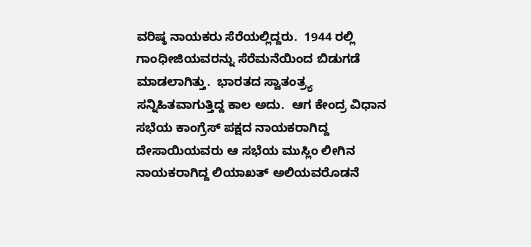ವರಿಷ್ಠ ನಾಯಕರು ಸೆರೆಯಲ್ಲಿದ್ದರು.  1944 ರಲ್ಲಿ ಗಾಂಧೀಜಿಯವರನ್ನು ಸೆರೆಮನೆಯಿಂದ ಬಿಡುಗಡೆ ಮಾಡಲಾಗಿತ್ತು.  ಭಾರತದ ಸ್ವಾತಂತ್ರ್ಯ ಸನ್ನಿಹಿತವಾಗುತ್ತಿದ್ದ ಕಾಲ ಅದು.  ಆಗ ಕೇಂದ್ರ ವಿಧಾನ ಸಭೆಯ ಕಾಂಗ್ರೆಸ್ ಪಕ್ಷದ ನಾಯಕರಾಗಿದ್ದ ದೇಸಾಯಿಯವರು ಆ ಸಭೆಯ ಮುಸ್ಲಿಂ ಲೀಗಿನ ನಾಯಕರಾಗಿದ್ದ ಲಿಯಾಖತ್ ಅಲಿಯವರೊಡನೆ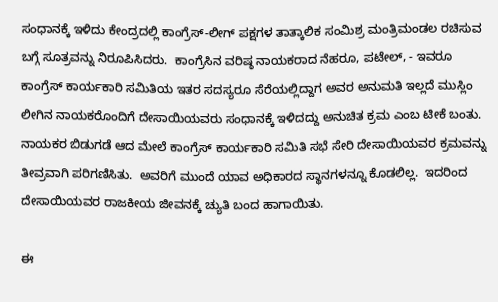ಸಂಧಾನಕ್ಕೆ ಇಳಿದು ಕೇಂದ್ರದಲ್ಲಿ ಕಾಂಗ್ರೆಸ್-ಲೀಗ್ ಪಕ್ಷಗಳ ತಾತ್ಕಾಲಿಕ ಸಂಮಿಶ್ರ ಮಂತ್ರಿಮಂಡಲ ರಚಿಸುವ ಬಗ್ಗೆ ಸೂತ್ರವನ್ನು ನಿರೂಪಿಸಿದರು.  ಕಾಂಗ್ರೆಸಿನ ವರಿಷ್ಠ ನಾಯಕರಾದ ನೆಹರೂ, ಪಟೇಲ್, - ಇವರೂ ಕಾಂಗ್ರೆಸ್ ಕಾರ್ಯಕಾರಿ ಸಮಿತಿಯ ಇತರ ಸದಸ್ಯರೂ ಸೆರೆಯಲ್ಲಿದ್ದಾಗ ಅವರ ಅನುಮತಿ ಇಲ್ಲದೆ ಮುಸ್ಲಿಂ ಲೀಗಿನ ನಾಯಕರೊಂದಿಗೆ ದೇಸಾಯಿಯವರು ಸಂಧಾನಕ್ಕೆ ಇಳಿದದ್ದು ಅನುಚಿತ ಕ್ರಮ ಎಂಬ ಟೀಕೆ ಬಂತು.  ನಾಯಕರ ಬಿಡುಗಡೆ ಆದ ಮೇಲೆ ಕಾಂಗ್ರೆಸ್ ಕಾರ್ಯಕಾರಿ ಸಮಿತಿ ಸಭೆ ಸೇರಿ ದೇಸಾಯಿಯವರ ಕ್ರಮವನ್ನು ತೀವ್ರವಾಗಿ ಪರಿಗಣಿಸಿತು.  ಅವರಿಗೆ ಮುಂದೆ ಯಾವ ಅಧಿಕಾರದ ಸ್ಥಾನಗಳನ್ನೂ ಕೊಡಲಿಲ್ಲ.  ಇದರಿಂದ ದೇಸಾಯಿಯವರ ರಾಜಕೀಯ ಜೀವನಕ್ಕೆ ಚ್ಯುತಿ ಬಂದ ಹಾಗಾಯಿತು.

ಈ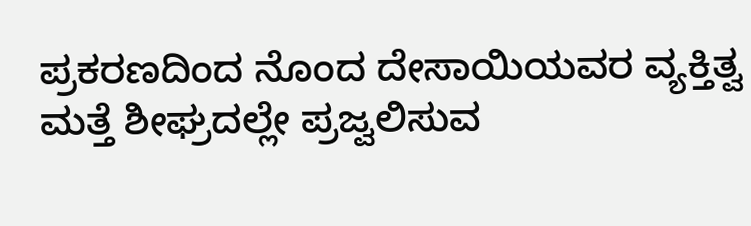ಪ್ರಕರಣದಿಂದ ನೊಂದ ದೇಸಾಯಿಯವರ ವ್ಯಕ್ತಿತ್ವ ಮತ್ತೆ ಶೀಘ್ರದಲ್ಲೇ ಪ್ರಜ್ವಲಿಸುವ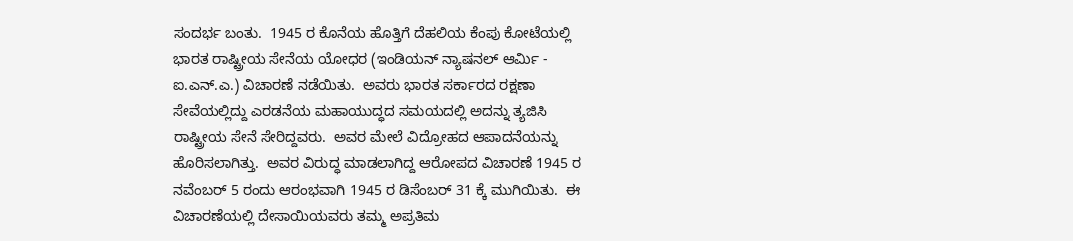ಸಂದರ್ಭ ಬಂತು.  1945 ರ ಕೊನೆಯ ಹೊತ್ತಿಗೆ ದೆಹಲಿಯ ಕೆಂಪು ಕೋಟೆಯಲ್ಲಿ ಭಾರತ ರಾಷ್ಟ್ರೀಯ ಸೇನೆಯ ಯೋಧರ (ಇಂಡಿಯನ್ ನ್ಯಾಷನಲ್ ಆರ್ಮಿ - ಐ.ಎನ್.ಎ.) ವಿಚಾರಣೆ ನಡೆಯಿತು.  ಅವರು ಭಾರತ ಸರ್ಕಾರದ ರಕ್ಷಣಾ ಸೇವೆಯಲ್ಲಿದ್ದು ಎರಡನೆಯ ಮಹಾಯುದ್ಧದ ಸಮಯದಲ್ಲಿ ಅದನ್ನು ತ್ಯಜಿಸಿ ರಾಷ್ಟ್ರೀಯ ಸೇನೆ ಸೇರಿದ್ದವರು.  ಅವರ ಮೇಲೆ ವಿದ್ರೋಹದ ಆಪಾದನೆಯನ್ನು ಹೊರಿಸಲಾಗಿತ್ತು.  ಅವರ ವಿರುದ್ಧ ಮಾಡಲಾಗಿದ್ದ ಆರೋಪದ ವಿಚಾರಣೆ 1945 ರ ನವೆಂಬರ್ 5 ರಂದು ಆರಂಭವಾಗಿ 1945 ರ ಡಿಸೆಂಬರ್ 31 ಕ್ಕೆ ಮುಗಿಯಿತು.  ಈ ವಿಚಾರಣೆಯಲ್ಲಿ ದೇಸಾಯಿಯವರು ತಮ್ಮ ಅಪ್ರತಿಮ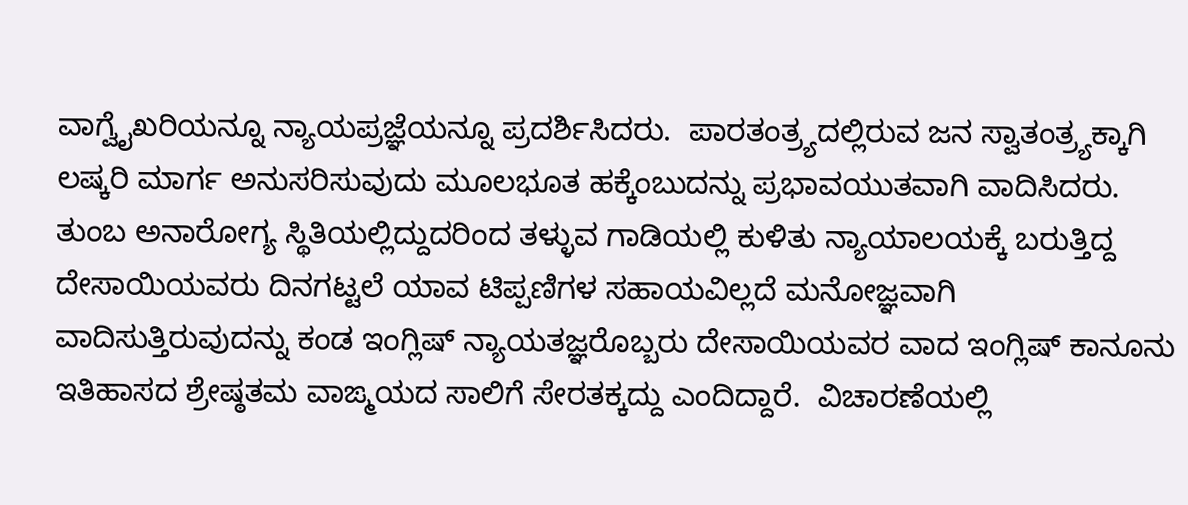ವಾಗ್ವೈಖರಿಯನ್ನೂ ನ್ಯಾಯಪ್ರಜ್ಞೆಯನ್ನೂ ಪ್ರದರ್ಶಿಸಿದರು.  ಪಾರತಂತ್ರ್ಯದಲ್ಲಿರುವ ಜನ ಸ್ವಾತಂತ್ರ್ಯಕ್ಕಾಗಿ ಲಷ್ಕರಿ ಮಾರ್ಗ ಅನುಸರಿಸುವುದು ಮೂಲಭೂತ ಹಕ್ಕೆಂಬುದನ್ನು ಪ್ರಭಾವಯುತವಾಗಿ ವಾದಿಸಿದರು.  ತುಂಬ ಅನಾರೋಗ್ಯ ಸ್ಥಿತಿಯಲ್ಲಿದ್ದುದರಿಂದ ತಳ್ಳುವ ಗಾಡಿಯಲ್ಲಿ ಕುಳಿತು ನ್ಯಾಯಾಲಯಕ್ಕೆ ಬರುತ್ತಿದ್ದ ದೇಸಾಯಿಯವರು ದಿನಗಟ್ಟಲೆ ಯಾವ ಟಿಪ್ಪಣಿಗಳ ಸಹಾಯವಿಲ್ಲದೆ ಮನೋಜ್ಞವಾಗಿ ವಾದಿಸುತ್ತಿರುವುದನ್ನು ಕಂಡ ಇಂಗ್ಲಿಷ್ ನ್ಯಾಯತಜ್ಞರೊಬ್ಬರು ದೇಸಾಯಿಯವರ ವಾದ ಇಂಗ್ಲಿಷ್ ಕಾನೂನು ಇತಿಹಾಸದ ಶ್ರೇಷ್ಠತಮ ವಾಙ್ಮಯದ ಸಾಲಿಗೆ ಸೇರತಕ್ಕದ್ದು ಎಂದಿದ್ದಾರೆ.  ವಿಚಾರಣೆಯಲ್ಲಿ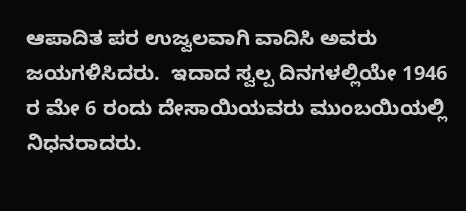ಆಪಾದಿತ ಪರ ಉಜ್ವಲವಾಗಿ ವಾದಿಸಿ ಅವರು ಜಯಗಳಿಸಿದರು.  ಇದಾದ ಸ್ವಲ್ಪ ದಿನಗಳಲ್ಲಿಯೇ 1946 ರ ಮೇ 6 ರಂದು ದೇಸಾಯಿಯವರು ಮುಂಬಯಿಯಲ್ಲಿ ನಿಧನರಾದರು.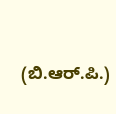(ಬಿ.ಆರ್.ಪಿ.)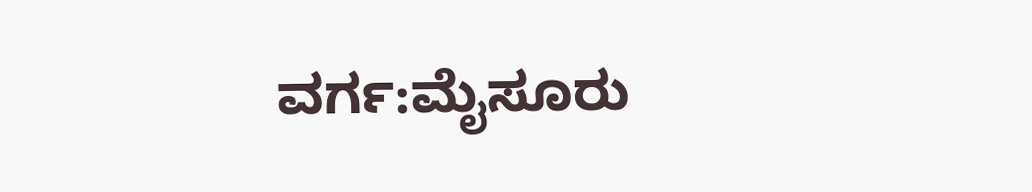ವರ್ಗ:ಮೈಸೂರು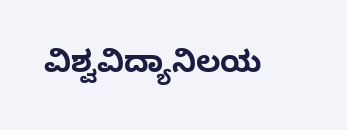ವಿಶ್ವವಿದ್ಯಾನಿಲಯ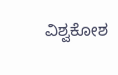ವಿಶ್ವಕೋಶ